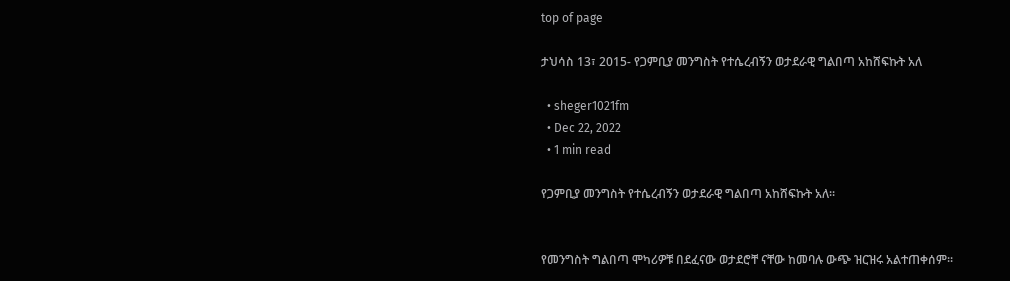top of page

ታህሳስ 13፣ 2015- የጋምቢያ መንግስት የተሴረብኝን ወታደራዊ ግልበጣ አከሸፍኩት አለ

  • sheger1021fm
  • Dec 22, 2022
  • 1 min read

የጋምቢያ መንግስት የተሴረብኝን ወታደራዊ ግልበጣ አከሸፍኩት አለ፡፡


የመንግስት ግልበጣ ሞካሪዎቹ በደፈናው ወታደሮቸ ናቸው ከመባሉ ውጭ ዝርዝሩ አልተጠቀሰም፡፡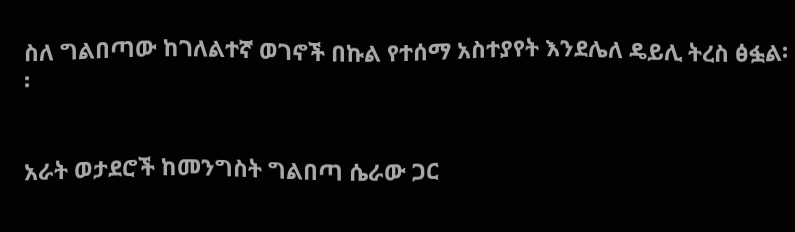ስለ ግልበጣው ከገለልተኛ ወገኖች በኩል የተሰማ አስተያየት እንደሌለ ዴይሊ ትረስ ፅፏል፡፡


አራት ወታደሮች ከመንግስት ግልበጣ ሴራው ጋር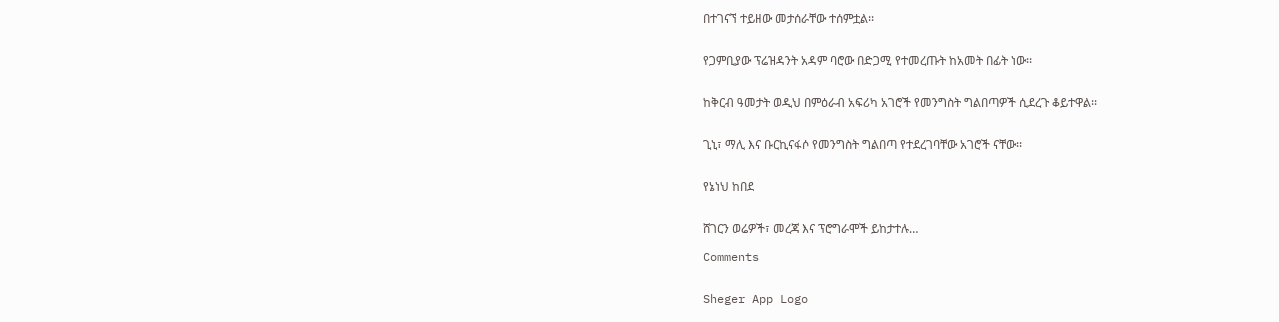በተገናኘ ተይዘው መታሰራቸው ተሰምቷል፡፡


የጋምቢያው ፕሬዝዳንት አዳም ባሮው በድጋሚ የተመረጡት ከአመት በፊት ነው፡፡


ከቅርብ ዓመታት ወዲህ በምዕራብ አፍሪካ አገሮች የመንግስት ግልበጣዎች ሲደረጉ ቆይተዋል፡፡


ጊኒ፣ ማሊ እና ቡርኪናፋሶ የመንግስት ግልበጣ የተደረገባቸው አገሮች ናቸው፡፡


የኔነህ ከበደ


ሸገርን ወሬዎች፣ መረጃ እና ፕሮግራሞች ይከታተሉ…

Comments


Sheger App Logo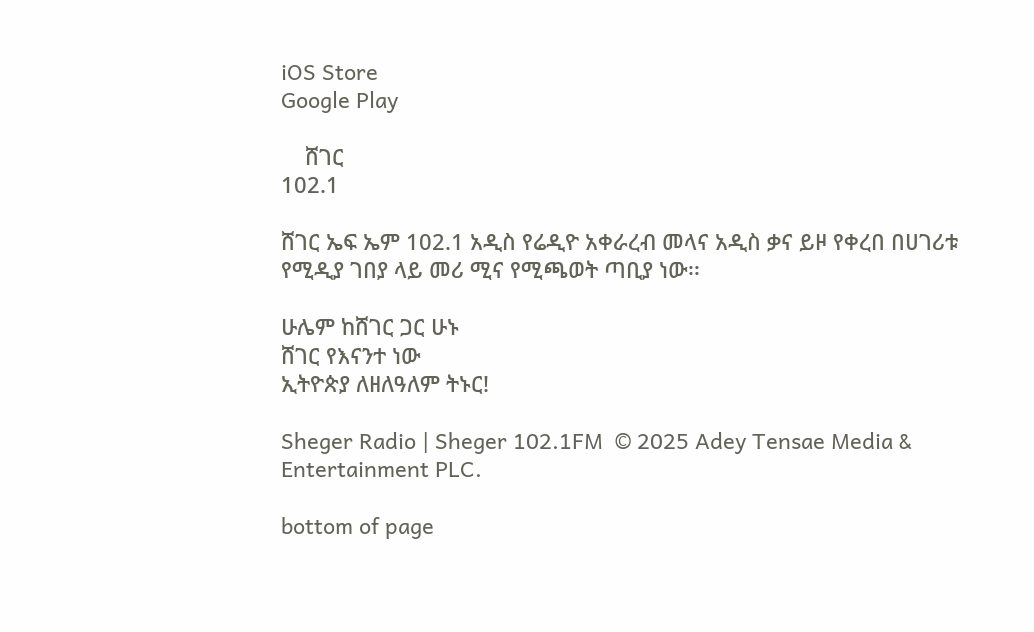iOS Store
Google Play

    ሸገር
102.1

ሸገር ኤፍ ኤም 102.1 አዲስ የሬዲዮ አቀራረብ መላና አዲስ ቃና ይዞ የቀረበ በሀገሪቱ የሚዲያ ገበያ ላይ መሪ ሚና የሚጫወት ጣቢያ ነው፡፡

ሁሌም ከሸገር ጋር ሁኑ
ሸገር የእናንተ ነው
ኢትዮጵያ ለዘለዓለም ትኑር!

Sheger Radio | Sheger 102.1FM  © 2025 Adey Tensae Media & Entertainment PLC.

bottom of page